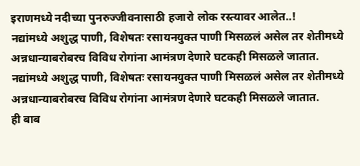इराणमध्ये नदीच्या पुनरुज्जीवनासाठी हजारो लोक रस्त्यावर आलेत..!
नद्यांमध्ये अशुद्ध पाणी, विशेषतः रसायनयुक्त पाणी मिसळलं असेल तर शेतीमध्ये अन्नधान्याबरोबरच विविध रोगांना आमंत्रण देणारे घटकही मिसळले जातात.
नद्यांमध्ये अशुद्ध पाणी, विशेषतः रसायनयुक्त पाणी मिसळलं असेल तर शेतीमध्ये अन्नधान्याबरोबरच विविध रोगांना आमंत्रण देणारे घटकही मिसळले जातात.
ही बाब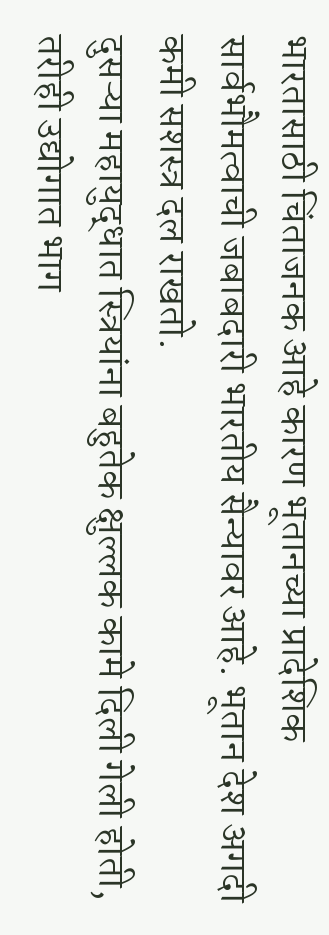भारतासाठी चिंताजनक आहे कारण भूतानच्या प्रादेशिक सार्वभौमत्वाची जबाबदारी भारतीय सैन्यावर आहे. भूतान देश अगदी कमी सशस्त्र दल राखतो.
दुसऱ्या महायुद्धात स्त्रियांना बहुतेक क्षुल्लक कामे दिली गेली होती, तरीही उद्योगात भाग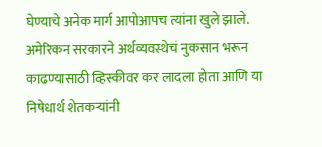घेण्याचे अनेक मार्ग आपोआपच त्यांना खुले झाले.
अमेरिकन सरकारने अर्थव्यवस्थेचं नुकसान भरून काढण्यासाठी व्हिस्कीवर कर लादला होता आणि या निषेधार्थ शेतकऱ्यांनी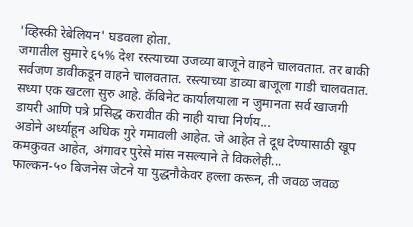'व्हिस्की रेबेलियन' घडवला होता.
जगातील सुमारे ६५% देश रस्त्याच्या उजव्या बाजूने वाहने चालवतात. तर बाकी सर्वजण डावीकडून वाहने चालवतात. रस्त्याच्या डाव्या बाजूला गाडी चालवतात.
सध्या एक खटला सुरु आहे. कॅबिनेट कार्यालयाला न जुमानता सर्व खाजगी डायरी आणि पत्रे प्रसिद्ध करावीत की नाही याचा निर्णय...
अडोने अर्ध्याहून अधिक गुरे गमावली आहेत. जे आहेत ते दूध देण्यासाठी खूप कमकुवत आहेत, अंगावर पुरेसे मांस नसल्याने ते विकलेही...
फाल्कन-५० बिजनेस जेटने या युद्धनौकेवर हल्ला करून, ती जवळ जवळ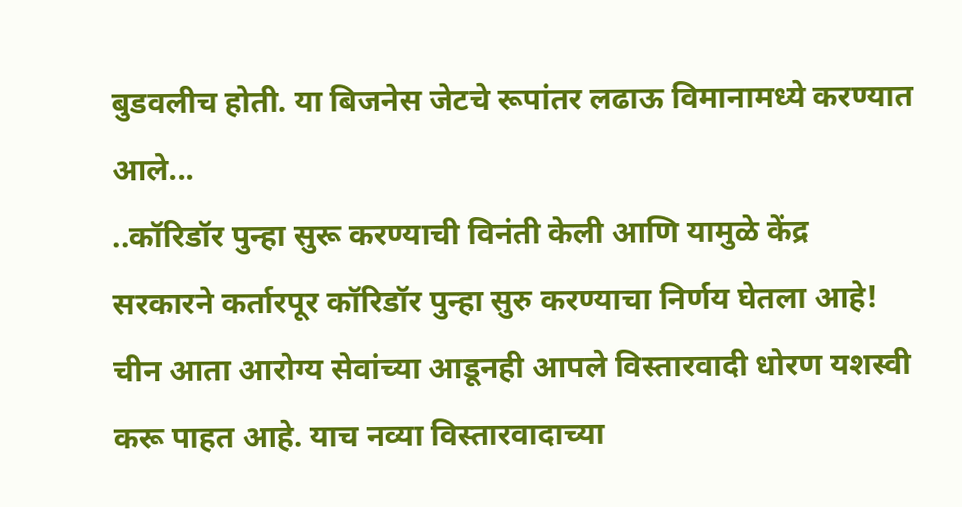बुडवलीच होती. या बिजनेस जेटचे रूपांतर लढाऊ विमानामध्ये करण्यात आले...
..कॉरिडॉर पुन्हा सुरू करण्याची विनंती केली आणि यामुळे केंद्र सरकारने कर्तारपूर कॉरिडॉर पुन्हा सुरु करण्याचा निर्णय घेतला आहे!
चीन आता आरोग्य सेवांच्या आडूनही आपले विस्तारवादी धोरण यशस्वी करू पाहत आहे. याच नव्या विस्तारवादाच्या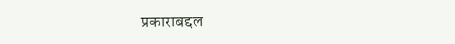प्रकाराबद्दल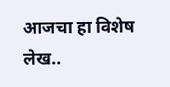आजचा हा विशेष लेख..